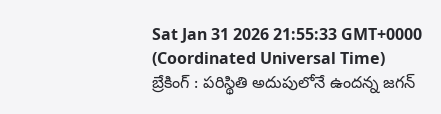Sat Jan 31 2026 21:55:33 GMT+0000 (Coordinated Universal Time)
బ్రేకింగ్ : పరిస్థితి అదుపులోనే ఉందన్న జగన్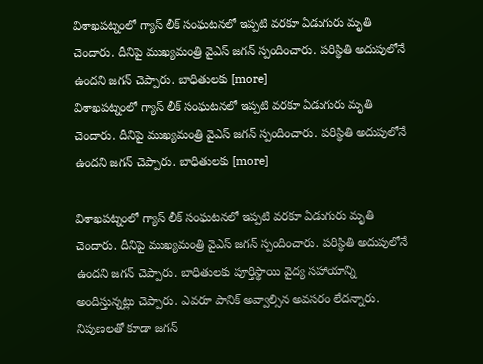విశాఖపట్నంలో గ్యాస్ లీక్ సంఘటనలో ఇప్పటి వరకూ ఏడుగురు మృతి చెందారు. దీనిపై ముఖ్యమంత్రి వైఎస్ జగన్ స్పందించారు. పరిస్థితి అదుపులోనే ఉందని జగన్ చెప్పారు. బాధితులకు [more]
విశాఖపట్నంలో గ్యాస్ లీక్ సంఘటనలో ఇప్పటి వరకూ ఏడుగురు మృతి చెందారు. దీనిపై ముఖ్యమంత్రి వైఎస్ జగన్ స్పందించారు. పరిస్థితి అదుపులోనే ఉందని జగన్ చెప్పారు. బాధితులకు [more]

విశాఖపట్నంలో గ్యాస్ లీక్ సంఘటనలో ఇప్పటి వరకూ ఏడుగురు మృతి చెందారు. దీనిపై ముఖ్యమంత్రి వైఎస్ జగన్ స్పందించారు. పరిస్థితి అదుపులోనే ఉందని జగన్ చెప్పారు. బాధితులకు పూర్తిస్థాయి వైద్య సహాయాన్ని అందిస్తున్నట్లు చెప్పారు. ఎవరూ పానిక్ అవ్వాల్సిన అవసరం లేదన్నారు. నిపుణలతో కూడా జగన్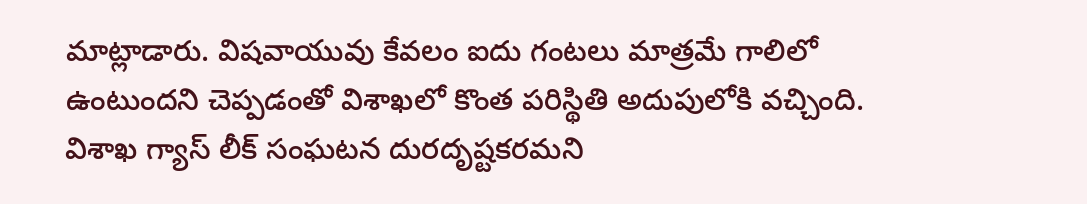మాట్లాడారు. విషవాయువు కేవలం ఐదు గంటలు మాత్రమే గాలిలో ఉంటుందని చెప్పడంతో విశాఖలో కొంత పరిస్థితి అదుపులోకి వచ్చింది. విశాఖ గ్యాస్ లీక్ సంఘటన దురదృష్టకరమని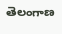తెలంగాణ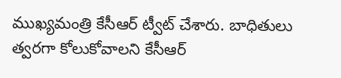ముఖ్యమంత్రి కేసీఆర్ ట్వీట్ చేశారు. బాధితులు త్వరగా కోలుకోవాలని కేసీఆర్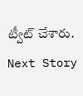ట్వీట్ చేశారు.
Next Story